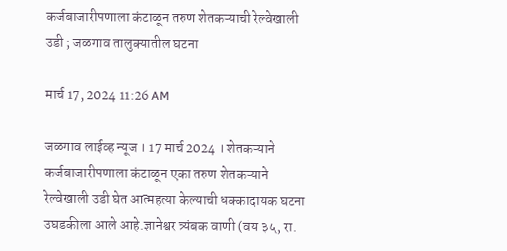कर्जबाजारीपणाला कंटाळून तरुण शेतकऱ्याची रेल्वेखाली उडी ; जळगाव तालुक्यातील घटना

मार्च 17, 2024 11:26 AM

जळगाव लाईव्ह न्यूज । 17 मार्च 2024 । शेतकऱ्याने कर्जबाजारीपणाला कंटाळून एका तरुण शेतकऱ्याने रेल्वेखाली उडी घेत आत्महत्या केल्याची धक्कादायक घटना उघडकीला आले आहे.ज्ञानेश्वर त्र्यंबक वाणी (वय ३५, रा.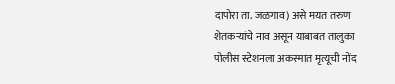दापोरा ता. जळगाव) असे मयत तरुण शेतकऱ्यांचे नाव असून याबाबत तालुका पोलीस स्टेशनला अकस्मात मृत्यूची नोंद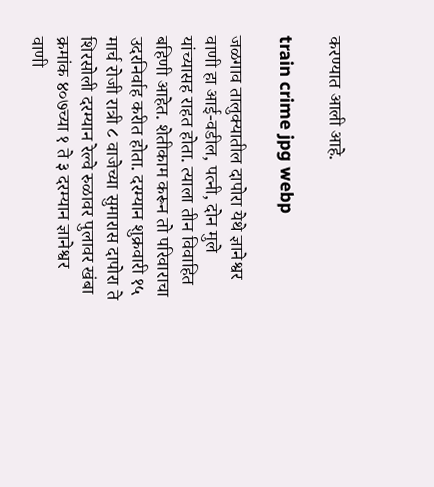करण्यात आली आहे.

train crime jpg webp

जळगाव तालुक्यातील दापोरा येथे ज्ञानेश्वर वाणी हा आई-वडील, पत्नी, दोन मुले यांच्यासह राहत होता. त्याला तीन विवाहित बहिणी आहेत. शेतीकाम करून तो परिवाराचा उदरनिर्वाह करीत होता. दरम्यान शुक्रवारी १५ मार्च रोजी रात्री ८ वाजेच्या सुमारास दापोरा ते शिरसोली दरम्यान रेल्वे रुळावर पुलावर खंबा क्रमांक ४०७च्या १ ते ३ दरम्यान ज्ञानेश्वर वाणी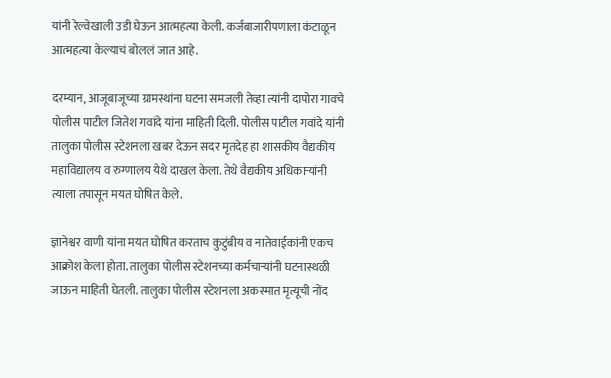यांनी रेल्वेखाली उडी घेऊन आत्महत्या केली. कर्जबाजारीपणाला कंटाळून आत्महत्या केल्याचं बोललं जात आहे.

दरम्यान, आजूबाजूच्या ग्रामस्थांना घटना समजली तेव्हा त्यांनी दापोरा गावचे पोलीस पाटील जितेश गवांदे यांना माहिती दिली. पोलीस पाटील गवांदे यांनी तालुका पोलीस स्टेशनला खबर देऊन सदर मृतदेह हा शासकीय वैद्यकीय महाविद्यालय व रुग्णालय येथे दाखल केला. तेथे वैद्यकीय अधिकाऱ्यांनी त्याला तपासून मयत घोषित केले.

ज्ञानेश्वर वाणी यांना मयत घोषित करताच कुटुंबीय व नातेवाईकांनी एकच आक्रोश केला होता. तालुका पोलीस स्टेशनच्या कर्मचाऱ्यांनी घटनास्थळी जाऊन माहिती घेतली. तालुका पोलीस स्टेशनला अकस्मात मृत्यूची नोंद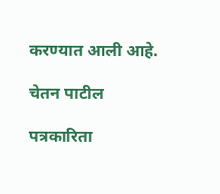करण्यात आली आहे.

चेतन पाटील

पत्रकारिता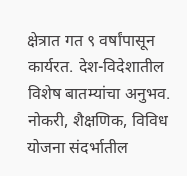क्षेत्रात गत ९ वर्षांपासून कार्यरत. देश-विदेशातील विशेष बातम्यांचा अनुभव. नोकरी, शैक्षणिक, विविध योजना संदर्भातील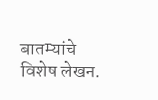बातम्यांचे विशेष लेखन.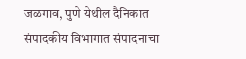जळगाव, पुणे येथील दैनिकात संपादकीय विभागात संपादनाचा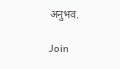अनुभव.

Join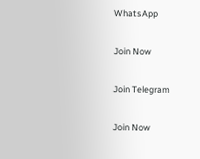WhatsApp

Join Now

Join Telegram

Join Now